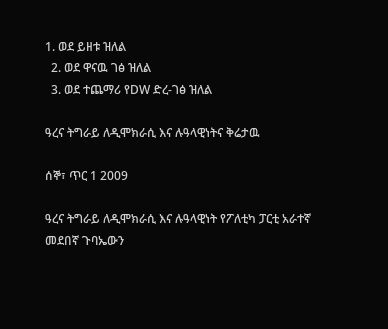1. ወደ ይዘቱ ዝለል
  2. ወደ ዋናዉ ገፅ ዝለል
  3. ወደ ተጨማሪ የDW ድረ-ገፅ ዝለል

ዓረና ትግራይ ለዲሞክራሲ እና ሉዓላዊነትና ቅሬታዉ

ሰኞ፣ ጥር 1 2009

ዓረና ትግራይ ለዲሞክራሲ እና ሉዓላዊነት የፖለቲካ ፓርቲ አራተኛ መደበኛ ጉባኤውን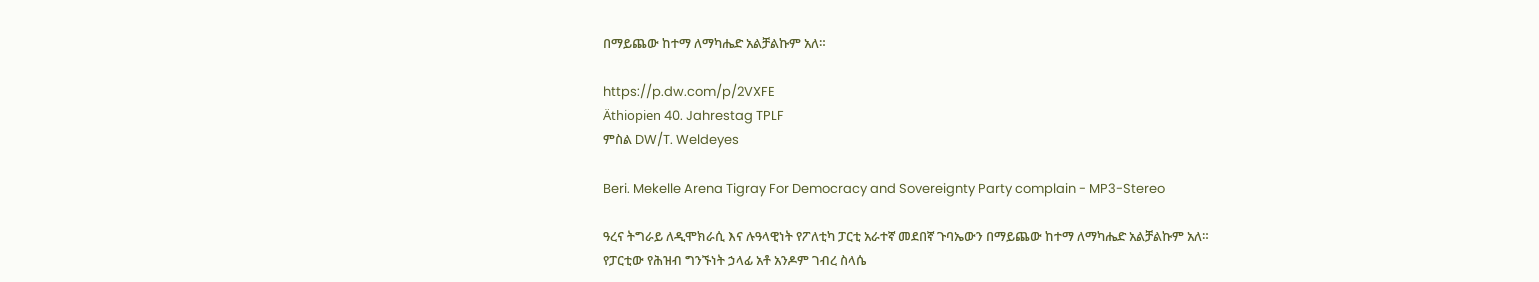በማይጨው ከተማ ለማካሔድ አልቻልኩም አለ።

https://p.dw.com/p/2VXFE
Äthiopien 40. Jahrestag TPLF
ምስል DW/T. Weldeyes

Beri. Mekelle Arena Tigray For Democracy and Sovereignty Party complain - MP3-Stereo

ዓረና ትግራይ ለዲሞክራሲ እና ሉዓላዊነት የፖለቲካ ፓርቲ አራተኛ መደበኛ ጉባኤውን በማይጨው ከተማ ለማካሔድ አልቻልኩም አለ። የፓርቲው የሕዝብ ግንኙነት ኃላፊ አቶ አንዶም ገብረ ስላሴ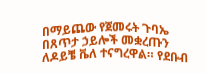በማይጨው የጀመሩት ጉባኤ በጸጥታ ኃይሎች መቋረጡን ለዶይቼ ቬለ ተናግረዋል። የደቡብ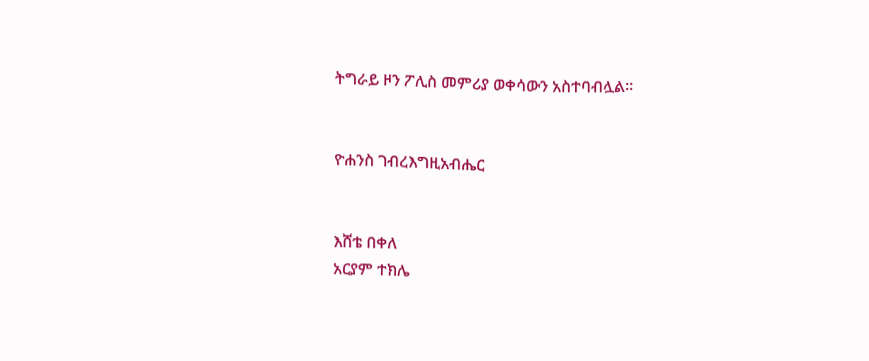ትግራይ ዞን ፖሊስ መምሪያ ወቀሳውን አስተባብሏል።


ዮሐንስ ገብረእግዚአብሔር


እሸቴ በቀለ
አርያም ተክሌ